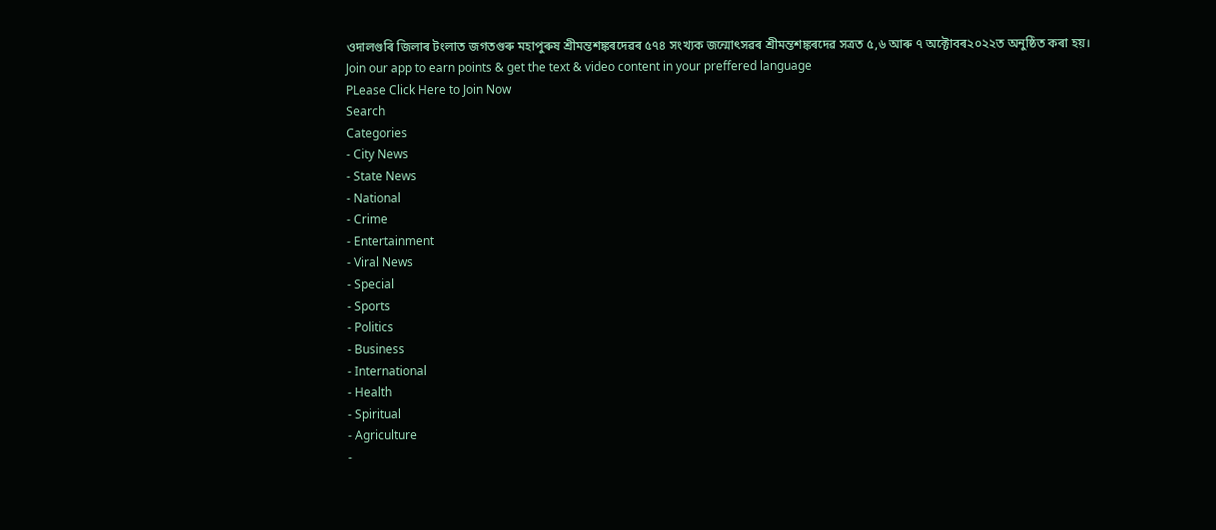ওদালগুৰি জিলাৰ টংলাত জগতগুৰু মহাপুৰুষ শ্ৰীমন্তশঙ্কৰদেৱৰ ৫৭৪ সংখ্যক জন্মোৎসৱৰ শ্ৰীমন্তশঙ্কৰদেৱ সত্ৰত ৫,৬ আৰু ৭ অক্টোবৰ২০২২ত অনুষ্ঠিত কৰা হয়।
Join our app to earn points & get the text & video content in your preffered language
PLease Click Here to Join Now
Search
Categories
- City News
- State News
- National
- Crime
- Entertainment
- Viral News
- Special
- Sports
- Politics
- Business
- International
- Health
- Spiritual
- Agriculture
-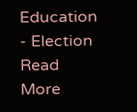Education
- Election
Read More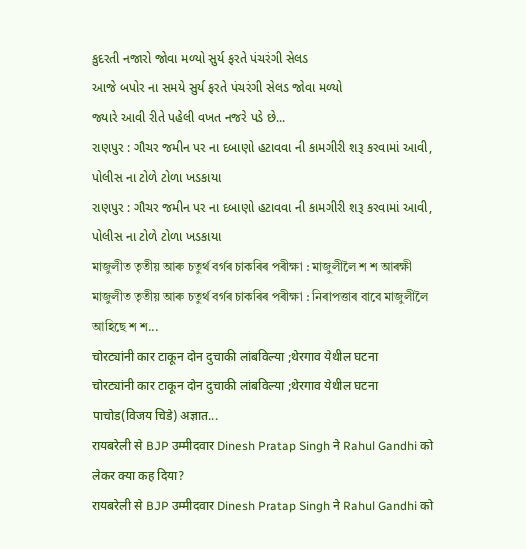કુદરતી નજારો જોવા મળ્યો સુર્ય ફરતે પંચરંગી સેલડ
આજે બપોર ના સમયે સુર્ય ફરતે પંચરંગી સેલડ જોવા મળ્યો
જ્યારે આવી રીતે પહેલી વખત નજરે પડે છે...
રાણપુર : ગૌચર જમીન પર ના દબાણો હટાવવા ની કામગીરી શરૂ કરવામાં આવી, પોલીસ ના ટોળે ટોળા ખડકાયા
રાણપુર : ગૌચર જમીન પર ના દબાણો હટાવવા ની કામગીરી શરૂ કરવામાં આવી, પોલીસ ના ટોળે ટોળા ખડકાયા
মাজুলীত তৃতীয় আৰু চতুৰ্থ বৰ্গৰ চাকৰিৰ পৰীক্ষা : মাজুলীলৈ শ শ আৰক্ষী
মাজুলীত তৃতীয় আৰু চতুৰ্থ বৰ্গৰ চাকৰিৰ পৰীক্ষা : নিৰাপত্তাৰ বাবে মাজুলীলৈ আহিছে শ শ...
चोरट्यांनी कार टाकून दोन दुचाकी लांबविल्या ;थेरगाव येथील घटना
चोरट्यांनी कार टाकून दोन दुचाकी लांबविल्या ;थेरगाव येथील घटना
पाचोड(विजय चिडे) अज्ञात...
रायबरेली से BJP उम्मीदवार Dinesh Pratap Singh ने Rahul Gandhi को लेकर क्या कह दिया?
रायबरेली से BJP उम्मीदवार Dinesh Pratap Singh ने Rahul Gandhi को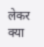लेकर क्या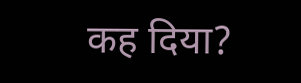कह दिया?